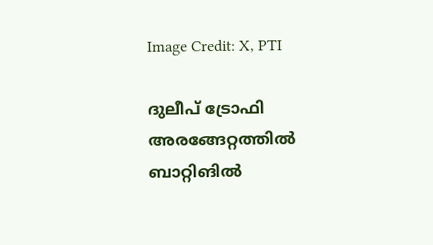Image Credit: X, PTI

ദുലീപ് ട്രോഫി അരങ്ങേറ്റത്തില്‍ ബാറ്റിങില്‍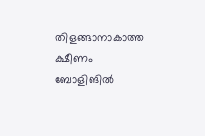തിളങ്ങാനാകാത്ത ക്ഷീണം ബോളിങില്‍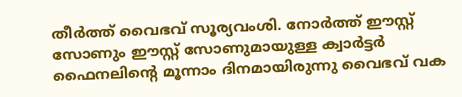തീര്‍ത്ത് വൈഭവ് സൂര്യവംശി. നോര്‍ത്ത് ഈസ്റ്റ് സോണും ഈസ്റ്റ് സോണുമായുള്ള ക്വാര്‍ട്ടര്‍ ഫൈനലിന്‍റെ മൂന്നാം ദിനമായിരുന്നു വൈഭവ് വക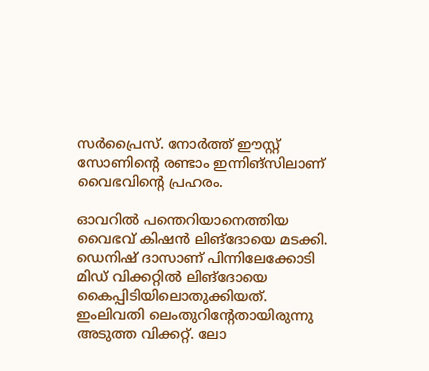സര്‍പ്രൈസ്. നോര്‍ത്ത് ഈസ്റ്റ് സോണിന്‍റെ രണ്ടാം ഇന്നിങ്സിലാണ് വൈഭവിന്‍റെ പ്രഹരം.

ഓവറില്‍ പന്തെറിയാനെത്തിയ വൈഭവ് കിഷന്‍ ലിങ്ദോയെ മടക്കി. ഡെനിഷ് ദാസാണ് പിന്നിലേക്കോടി മിഡ് വിക്കറ്റില്‍ ലിങ്ദോയെ കൈപ്പിടിയിലൊതുക്കിയത്. ഇംലിവതി ലെംതുറിന്‍റേതായിരുന്നു അടുത്ത വിക്കറ്റ്. ലോ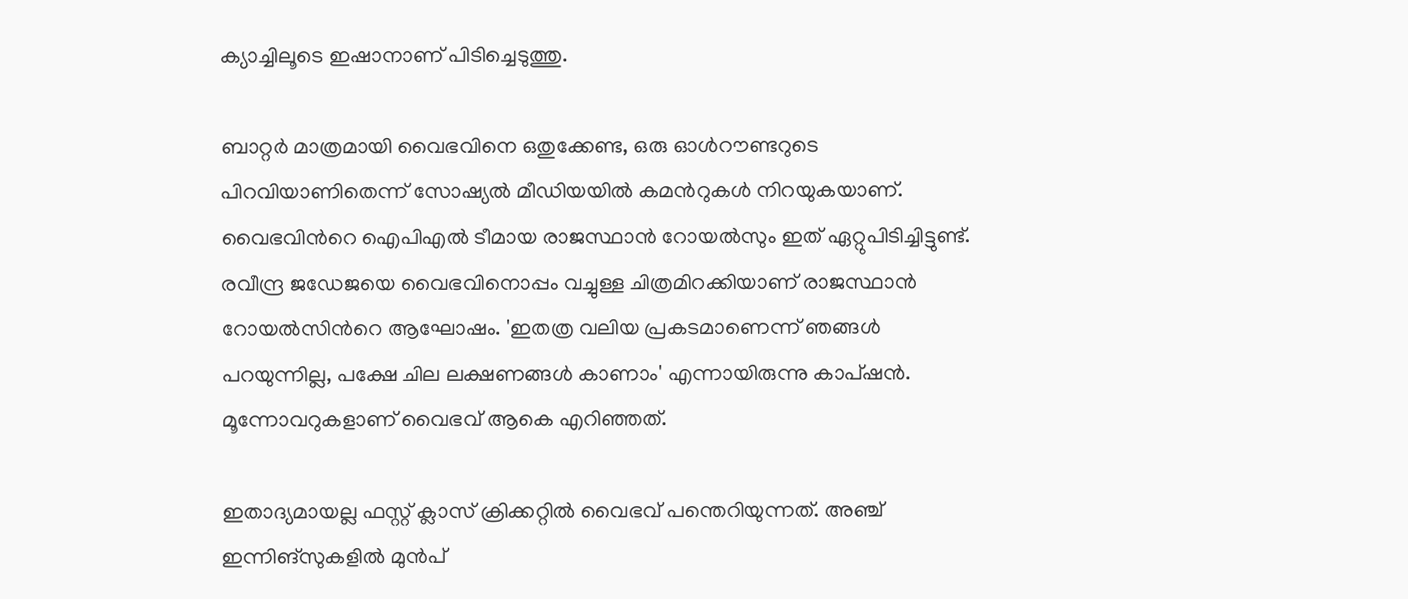ക്യാച്ചിലൂടെ ഇഷാനാണ് പിടിച്ചെടുത്തു.

ബാറ്റര്‍ മാത്രമായി വൈഭവിനെ ഒതുക്കേണ്ട, ഒരു ഓള്‍റൗണ്ടറുടെ പിറവിയാണിതെന്ന് സോഷ്യല്‍ മീഡിയയില്‍ കമന്‍റുകള്‍ നിറയുകയാണ്. വൈഭവിന്‍റെ ഐപിഎല്‍ ടീമായ രാജസ്ഥാന്‍ റോയല്‍സും ഇത് ഏറ്റുപിടിച്ചിട്ടുണ്ട്. രവീന്ദ്ര ജഡേജയെ വൈഭവിനൊപ്പം വച്ചുള്ള ചിത്രമിറക്കിയാണ് രാജസ്ഥാന്‍ റോയല്‍സിന്‍റെ ആഘോഷം. 'ഇതത്ര വലിയ പ്രകടമാണെന്ന് ഞങ്ങള്‍ പറയുന്നില്ല, പക്ഷേ ചില ലക്ഷണങ്ങള്‍ കാണാം' എന്നായിരുന്നു കാപ്ഷന്‍. മൂന്നോവറുകളാണ് വൈഭവ് ആകെ എറിഞ്ഞത്.

ഇതാദ്യമായല്ല ഫസ്റ്റ് ക്ലാസ് ക്രിക്കറ്റില്‍ വൈഭവ് പന്തെറിയുന്നത്. അഞ്ച് ഇന്നിങ്സുകളില്‍ മുന്‍പ്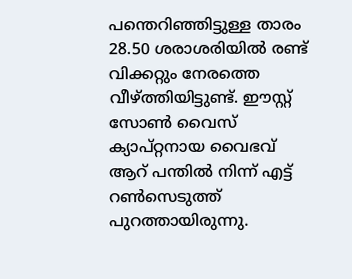പന്തെറിഞ്ഞിട്ടുള്ള താരം 28.50 ശരാശരിയില്‍ രണ്ട് വിക്കറ്റും നേരത്തെ വീഴ്ത്തിയിട്ടുണ്ട്. ഈസ്റ്റ് സോണ്‍ വൈസ് ക്യാപ്റ്റനായ വൈഭവ് ആറ് പന്തില്‍ നിന്ന് എട്ട് റണ്‍സെടുത്ത് പുറത്തായിരുന്നു.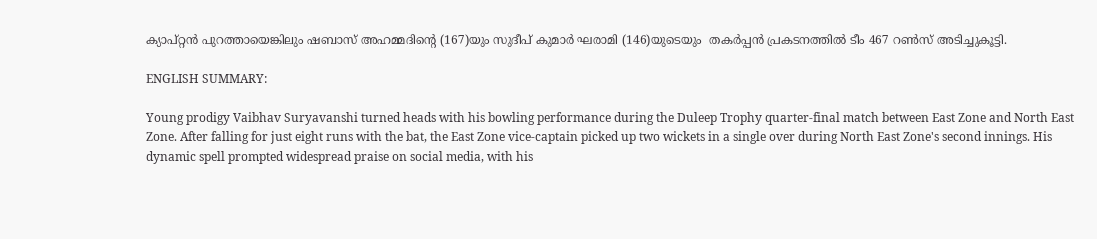ക്യാപ്റ്റന്‍ പുറത്തായെങ്കിലും ഷബാസ് അഹമ്മദിന്‍റെ (167)യും സുദീപ് കുമാര്‍ ഘരാമി (146)യുടെയും  തകര്‍പ്പന്‍ പ്രകടനത്തില്‍ ടീം 467 റണ്‍സ് അടിച്ചുകൂട്ടി.

ENGLISH SUMMARY:

Young prodigy Vaibhav Suryavanshi turned heads with his bowling performance during the Duleep Trophy quarter-final match between East Zone and North East Zone. After falling for just eight runs with the bat, the East Zone vice-captain picked up two wickets in a single over during North East Zone's second innings. His dynamic spell prompted widespread praise on social media, with his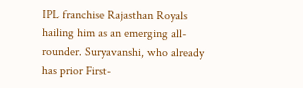IPL franchise Rajasthan Royals hailing him as an emerging all-rounder. Suryavanshi, who already has prior First-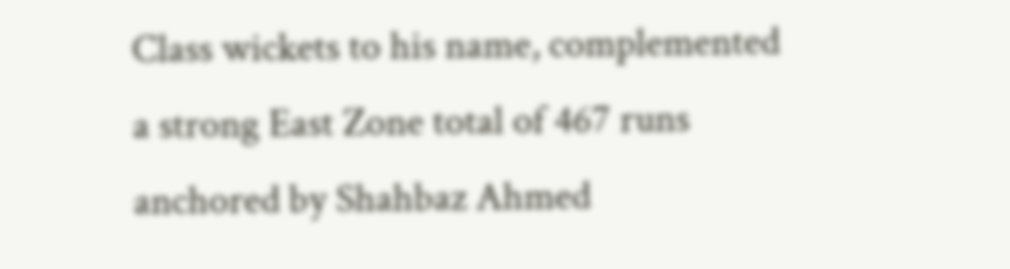Class wickets to his name, complemented a strong East Zone total of 467 runs anchored by Shahbaz Ahmed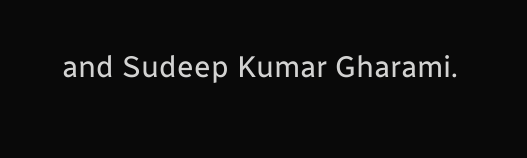and Sudeep Kumar Gharami.